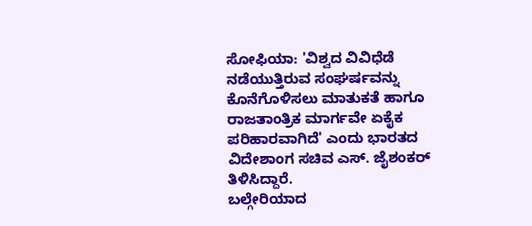ಸೋಫಿಯಾ: 'ವಿಶ್ವದ ವಿವಿಧೆಡೆ ನಡೆಯುತ್ತಿರುವ ಸಂಘರ್ಷವನ್ನು ಕೊನೆಗೊಳಿಸಲು ಮಾತುಕತೆ ಹಾಗೂ ರಾಜತಾಂತ್ರಿಕ ಮಾರ್ಗವೇ ಏಕೈಕ ಪರಿಹಾರವಾಗಿದೆ' ಎಂದು ಭಾರತದ ವಿದೇಶಾಂಗ ಸಚಿವ ಎಸ್. ಜೈಶಂಕರ್ ತಿಳಿಸಿದ್ದಾರೆ.
ಬಲ್ಗೇರಿಯಾದ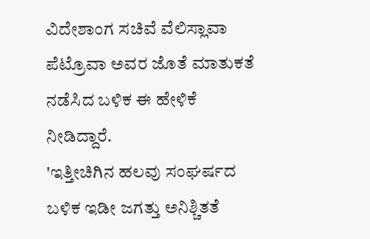ವಿದೇಶಾಂಗ ಸಚಿವೆ ವೆಲಿಸ್ಲಾವಾ ಪೆಟ್ರೊವಾ ಅವರ ಜೊತೆ ಮಾತುಕತೆ ನಡೆಸಿದ ಬಳಿಕ ಈ ಹೇಳಿಕೆ ನೀಡಿದ್ದಾರೆ.
'ಇತ್ತೀಚಿಗಿನ ಹಲವು ಸಂಘರ್ಷದ ಬಳಿಕ ಇಡೀ ಜಗತ್ತು ಅನಿಶ್ಚಿತತೆ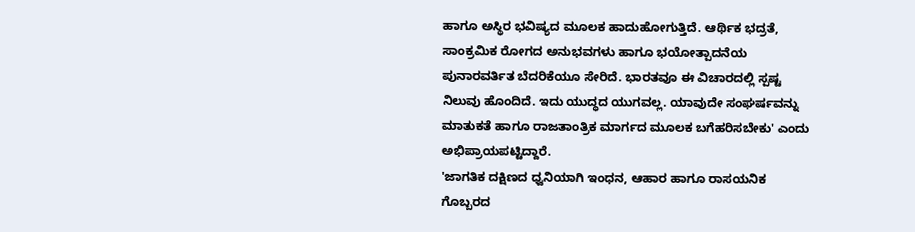ಹಾಗೂ ಅಸ್ಥಿರ ಭವಿಷ್ಯದ ಮೂಲಕ ಹಾದುಹೋಗುತ್ತಿದೆ. ಆರ್ಥಿಕ ಭದ್ರತೆ, ಸಾಂಕ್ರಮಿಕ ರೋಗದ ಅನುಭವಗಳು ಹಾಗೂ ಭಯೋತ್ಪಾದನೆಯ ಪುನಾರವರ್ತಿತ ಬೆದರಿಕೆಯೂ ಸೇರಿದೆ. ಭಾರತವೂ ಈ ವಿಚಾರದಲ್ಲಿ ಸ್ಪಷ್ಟ ನಿಲುವು ಹೊಂದಿದೆ. ಇದು ಯುದ್ಧದ ಯುಗವಲ್ಲ. ಯಾವುದೇ ಸಂಘರ್ಷವನ್ನು ಮಾತುಕತೆ ಹಾಗೂ ರಾಜತಾಂತ್ರಿಕ ಮಾರ್ಗದ ಮೂಲಕ ಬಗೆಹರಿಸಬೇಕು' ಎಂದು ಅಭಿಪ್ರಾಯಪಟ್ಟಿದ್ದಾರೆ.
'ಜಾಗತಿಕ ದಕ್ಷಿಣದ ಧ್ವನಿಯಾಗಿ ಇಂಧನ, ಆಹಾರ ಹಾಗೂ ರಾಸಯನಿಕ ಗೊಬ್ಬರದ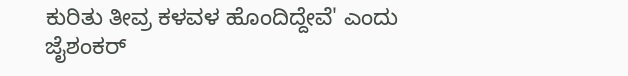ಕುರಿತು ತೀವ್ರ ಕಳವಳ ಹೊಂದಿದ್ದೇವೆ' ಎಂದು ಜೈಶಂಕರ್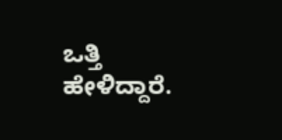ಒತ್ತಿ ಹೇಳಿದ್ದಾರೆ.